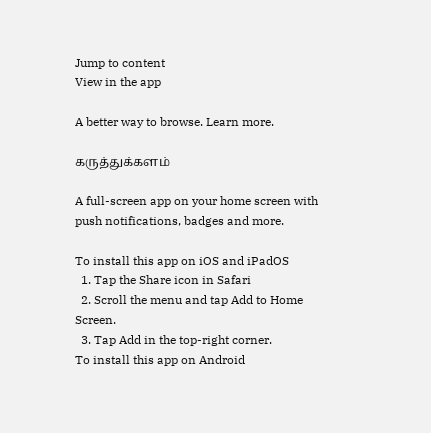Jump to content
View in the app

A better way to browse. Learn more.

கருத்துக்களம்

A full-screen app on your home screen with push notifications, badges and more.

To install this app on iOS and iPadOS
  1. Tap the Share icon in Safari
  2. Scroll the menu and tap Add to Home Screen.
  3. Tap Add in the top-right corner.
To install this app on Android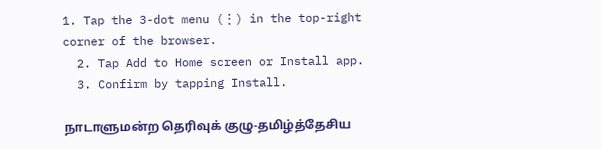1. Tap the 3-dot menu (⋮) in the top-right corner of the browser.
  2. Tap Add to Home screen or Install app.
  3. Confirm by tapping Install.

நாடாளுமன்ற தெரிவுக் குழு-தமிழ்த்தேசிய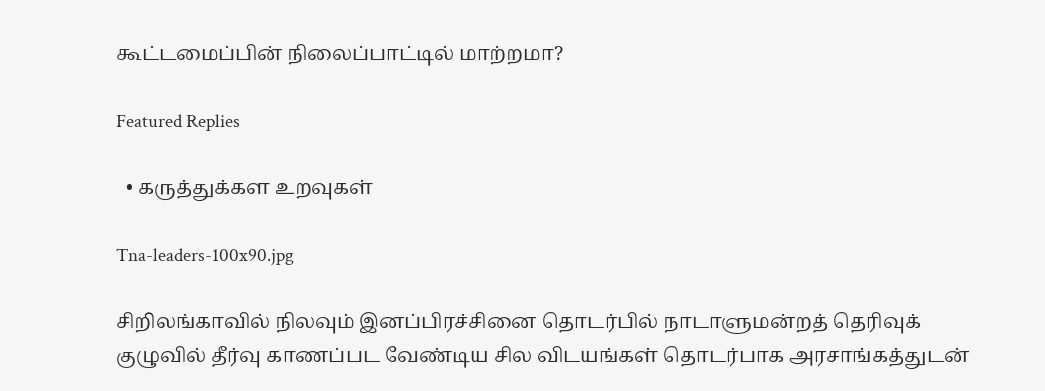கூட்டமைப்பின் நிலைப்பாட்டில் மாற்றமா?

Featured Replies

  • கருத்துக்கள உறவுகள்

Tna-leaders-100x90.jpg

சிறிலங்காவில் நிலவும் இனப்பிரச்சினை தொடர்பில் நாடாளுமன்றத் தெரிவுக் குழுவில் தீர்வு காணப்பட வேண்டிய சில விடயங்கள் தொடர்பாக அரசாங்கத்துடன்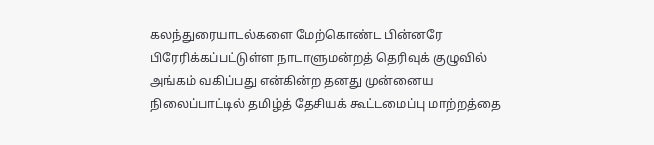கலந்துரையாடல்களை மேற்கொண்ட பின்னரே பிரேரிக்கப்பட்டுள்ள நாடாளுமன்றத் தெரிவுக் குழுவில் அங்கம் வகிப்பது என்கின்ற தனது முன்னைய நிலைப்பாட்டில் தமிழ்த் தேசியக் கூட்டமைப்பு மாற்றத்தை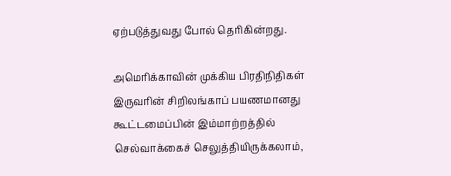ஏற்படுத்துவது போல் தெரிகின்றது.

அமெரிக்காவின் முக்கிய பிரதிநிதிகள் இருவரின் சிறிலங்காப் பயணமானது கூட்டமைப்பின் இம்மாற்றத்தில் செல்வாக்கைச் செலுத்தியிருக்கலாம்,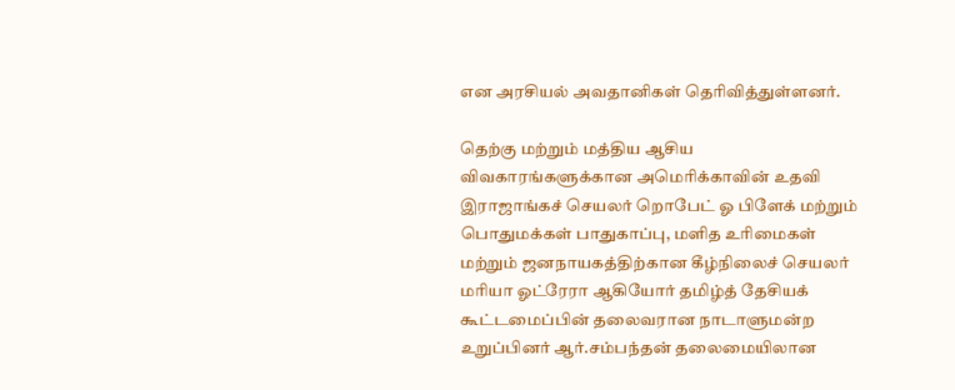என அரசியல் அவதானிகள் தெரிவித்துள்ளனர்.

தெற்கு மற்றும் மத்திய ஆசிய விவகாரங்களுக்கான அமெரிக்காவின் உதவி இராஜாங்கச் செயலர் றொபேட் ஓ பிளேக் மற்றும் பொதுமக்கள் பாதுகாப்பு, மளித உரிமைகள் மற்றும் ஜனநாயகத்திற்கான கீழ்நிலைச் செயலர் மரியா ஓட்ரேரா ஆகியோர் தமிழ்த் தேசியக் கூட்டமைப்பின் தலைவரான நாடாளுமன்ற உறுப்பினர் ஆர்.சம்பந்தன் தலைமையிலான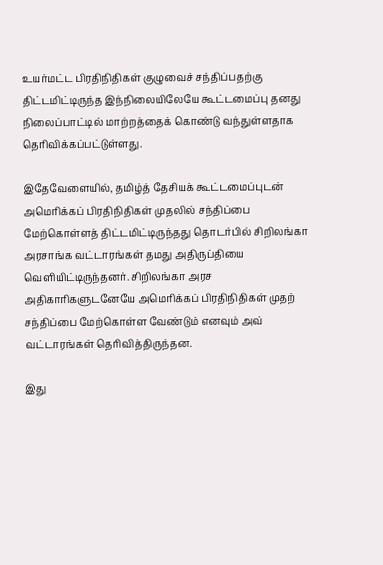உயர்மட்ட பிரதிநிதிகள் குழுவைச் சந்திப்பதற்கு திட்டமிட்டிருந்த இந்நிலையிலேயே கூட்டமைப்பு தனது நிலைப்பாட்டில் மாற்றத்தைக் கொண்டு வந்துள்ளதாக தெரிவிக்கப்பட்டுள்ளது.

இதேவேளையில், தமிழ்த் தேசியக் கூட்டமைப்புடன் அமெரிக்கப் பிரதிநிதிகள் முதலில் சந்திப்பை மேற்கொள்ளத் திட்டமிட்டிருந்தது தொடர்பில் சிறிலங்கா அரசாங்க வட்டாரங்கள் தமது அதிருப்தியை வெளியிட்டிருந்தனர். சிறிலங்கா அரச அதிகாரிகளுடனேயே அமெரிக்கப் பிரதிநிதிகள் முதற் சந்திப்பை மேற்கொள்ள வேண்டும் எனவும் அவ் வட்டாரங்கள் தெரிவித்திருந்தன.

இது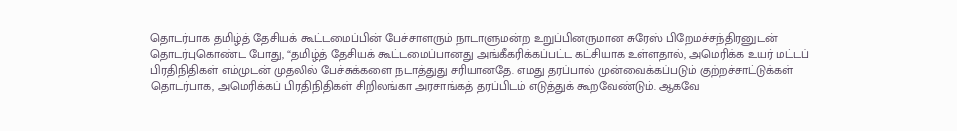தொடர்பாக தமிழ்த் தேசியக் கூட்டமைப்பின் பேச்சாளரும் நாடாளுமன்ற உறுப்பினருமான சுரேஸ் பிறேமச்சந்திரனுடன் தொடர்புகொண்ட போது, “தமிழ்த் தேசியக் கூட்டமைப்பானது அங்கீகரிக்கப்பட்ட கட்சியாக உள்ளதால், அமெரிக்க உயர் மட்டப் பிரதிநிதிகள் எம்முடன் முதலில் பேச்சுக்களை நடாத்துது சரியானதே. எமது தரப்பால் முன்வைக்கப்படும் குற்றச்சாட்டுக்கள் தொடர்பாக, அமெரிக்கப் பிரதிநிதிகள் சிறிலங்கா அரசாங்கத் தரப்பிடம் எடுத்துக் கூறவேண்டும். ஆகவே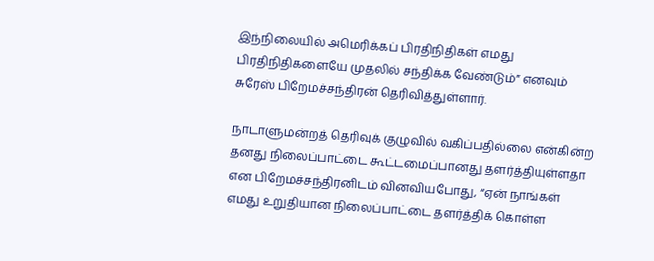இந்நிலையில் அமெரிக்கப் பிரதிநிதிகள் எமது பிரதிநிதிகளையே முதலில் சந்திக்க வேண்டும்” எனவும் சுரேஸ் பிறேமச்சந்திரன் தெரிவித்துள்ளார்.

நாடாளுமன்றத் தெரிவுக் குழுவில் வகிப்பதில்லை என்கின்ற தனது நிலைப்பாட்டை கூட்டமைப்பானது தளர்த்தியுள்ளதா என பிறேமச்சந்திரனிடம் வினவியபோது, “ஏன் நாங்கள் எமது உறுதியான நிலைப்பாட்டை தளர்த்திக் கொள்ள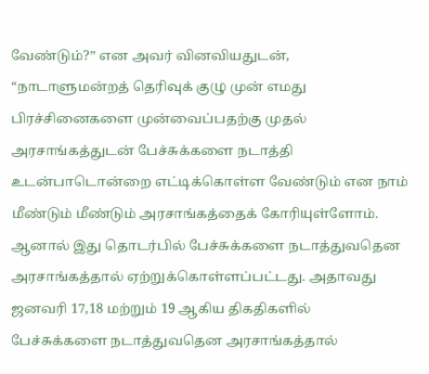வேண்டும்?” என அவர் வினவியதுடன், “நாடாளுமன்றத் தெரிவுக் குழு முன் எமது பிரச்சினைகளை முன்வைப்பதற்கு முதல் அரசாங்கத்துடன் பேச்சுக்களை நடாத்தி உடன்பாடொன்றை எட்டிக்கொள்ள வேண்டும் என நாம் மீண்டும் மீண்டும் அரசாங்கத்தைக் கோரியுள்ளோம். ஆனால் இது தொடர்பில் பேச்சுக்களை நடாத்துவதென அரசாங்கத்தால் ஏற்றுக்கொள்ளப்பட்டது. அதாவது ஜனவரி 17,18 மற்றும் 19 ஆகிய திகதிகளில் பேச்சுக்களை நடாத்துவதென அரசாங்கத்தால்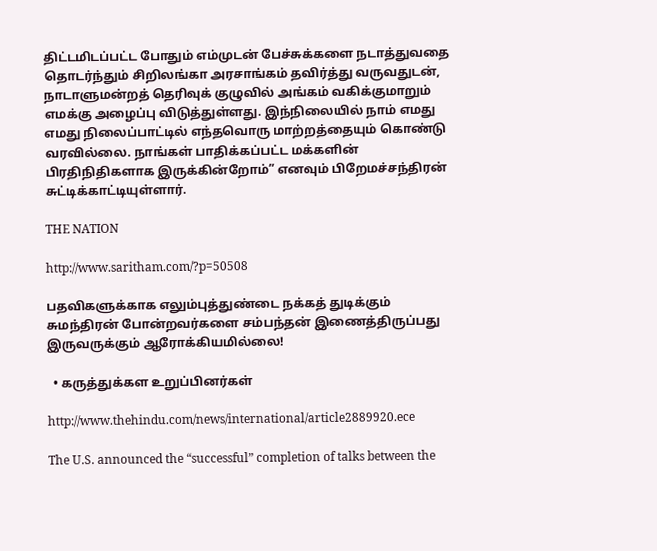திட்டமிடப்பட்ட போதும் எம்முடன் பேச்சுக்களை நடாத்துவதை தொடர்ந்தும் சிறிலங்கா அரசாங்கம் தவிர்த்து வருவதுடன், நாடாளுமன்றத் தெரிவுக் குழுவில் அங்கம் வகிக்குமாறும் எமக்கு அழைப்பு விடுத்துள்ளது. இந்நிலையில் நாம் எமது எமது நிலைப்பாட்டில் எந்தவொரு மாற்றத்தையும் கொண்டு வரவில்லை. நாங்கள் பாதிக்கப்பட்ட மக்களின் பிரதிநிதிகளாக இருக்கின்றோம்” எனவும் பிறேமச்சந்திரன் சுட்டிக்காட்டியுள்ளார்.

THE NATION

http://www.saritham.com/?p=50508

பதவிகளுக்காக எலும்புத்துண்டை நக்கத் துடிக்கும் சுமந்திரன் போன்றவர்களை சம்பந்தன் இணைத்திருப்பது இருவருக்கும் ஆரோக்கியமில்லை!

  • கருத்துக்கள உறுப்பினர்கள்

http://www.thehindu.com/news/international/article2889920.ece

The U.S. announced the “successful” completion of talks between the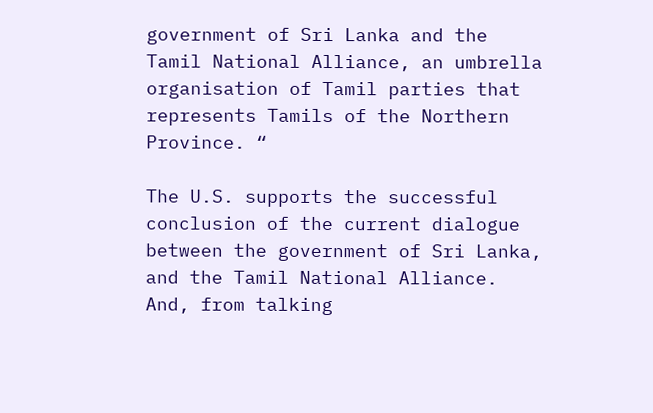government of Sri Lanka and the Tamil National Alliance, an umbrella organisation of Tamil parties that represents Tamils of the Northern Province. “

The U.S. supports the successful conclusion of the current dialogue between the government of Sri Lanka, and the Tamil National Alliance. And, from talking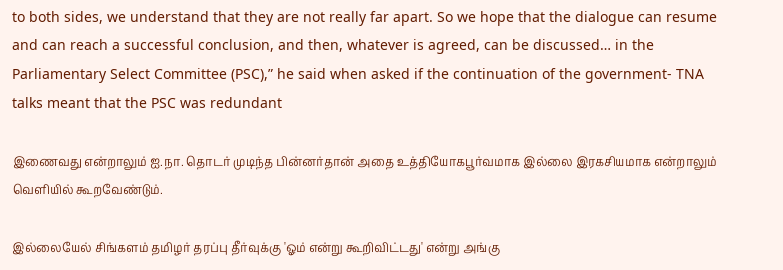to both sides, we understand that they are not really far apart. So we hope that the dialogue can resume and can reach a successful conclusion, and then, whatever is agreed, can be discussed… in the Parliamentary Select Committee (PSC),” he said when asked if the continuation of the government- TNA talks meant that the PSC was redundant

இணைவது என்றாலும் ஐ.நா. தொடர் முடிந்த பின்னர்தான் அதை உத்தியோகபூர்வமாக இல்லை இரகசியமாக என்றாலும் வெளியில் கூறவேண்டும்.

இல்லையேல் சிங்களம் தமிழர் தரப்பு தீர்வுக்கு 'ஓம் என்று கூறிவிட்டது' என்று அங்கு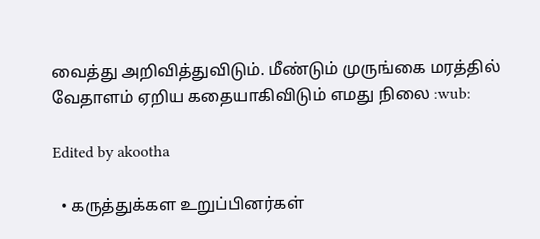வைத்து அறிவித்துவிடும். மீண்டும் முருங்கை மரத்தில் வேதாளம் ஏறிய கதையாகிவிடும் எமது நிலை :wub:

Edited by akootha

  • கருத்துக்கள உறுப்பினர்கள்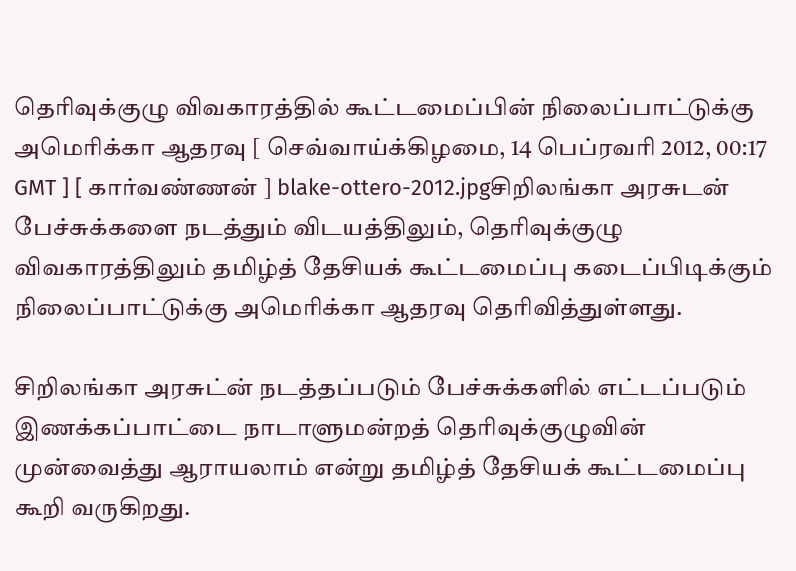தெரிவுக்குழு விவகாரத்தில் கூட்டமைப்பின் நிலைப்பாட்டுக்கு அமெரிக்கா ஆதரவு [ செவ்வாய்க்கிழமை, 14 பெப்ரவரி 2012, 00:17 GMT ] [ கார்வண்ணன் ] blake-ottero-2012.jpgசிறிலங்கா அரசுடன் பேச்சுக்களை நடத்தும் விடயத்திலும், தெரிவுக்குழு விவகாரத்திலும் தமிழ்த் தேசியக் கூட்டமைப்பு கடைப்பிடிக்கும் நிலைப்பாட்டுக்கு அமெரிக்கா ஆதரவு தெரிவித்துள்ளது.

சிறிலங்கா அரசுட்ன் நடத்தப்படும் பேச்சுக்களில் எட்டப்படும் இணக்கப்பாட்டை நாடாளுமன்றத் தெரிவுக்குழுவின் முன்வைத்து ஆராயலாம் என்று தமிழ்த் தேசியக் கூட்டமைப்பு கூறி வருகிறது.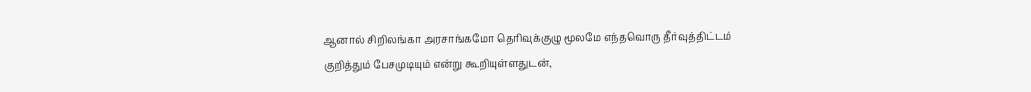ஆனால் சிறிலங்கா அரசாங்கமோ தெரிவுக்குழு மூலமே எந்தவொரு தீர்வுத்திட்டம் குறித்தும் பேசமுடியும் என்று கூறியுள்ளதுடன்,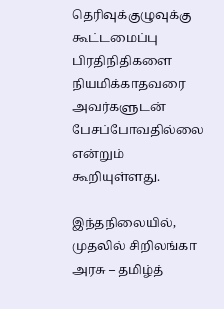தெரிவுக்குழுவுக்கு கூட்டமைப்பு பிரதிநிதிகளை நியமிக்காதவரை அவர்களுடன் பேசப்போவதில்லை என்றும் கூறியுள்ளது.

இந்தநிலையில், முதலில் சிறிலங்கா அரசு – தமிழ்த்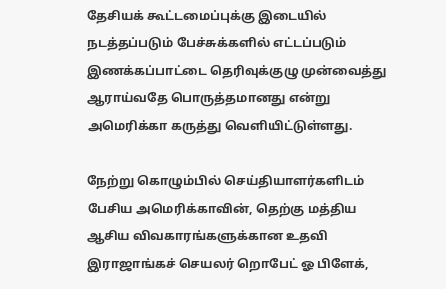தேசியக் கூட்டமைப்புக்கு இடையில் நடத்தப்படும் பேச்சுக்களில் எட்டப்படும் இணக்கப்பாட்டை தெரிவுக்குழு முன்வைத்து ஆராய்வதே பொருத்தமானது என்று அமெரிக்கா கருத்து வெளியிட்டுள்ளது.

நேற்று கொழும்பில் செய்தியாளர்களிடம் பேசிய அமெரிக்காவின், தெற்கு மத்திய ஆசிய விவகாரங்களுக்கான உதவி இராஜாங்கச் செயலர் றொபேட் ஓ பிளேக்,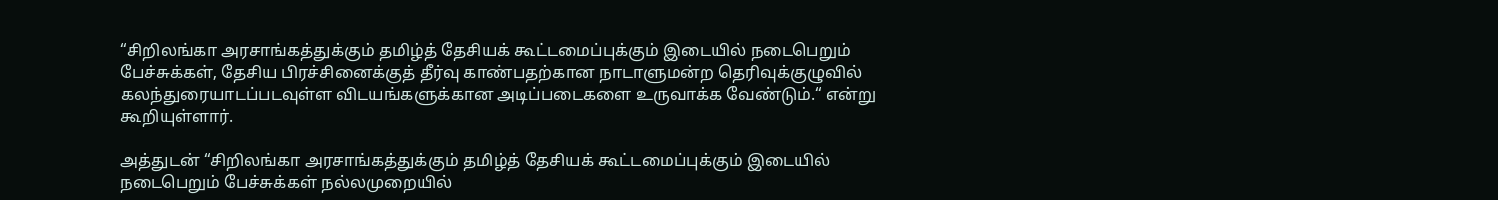“சிறிலங்கா அரசாங்கத்துக்கும் தமிழ்த் தேசியக் கூட்டமைப்புக்கும் இடையில் நடைபெறும் பேச்சுக்கள், தேசிய பிரச்சினைக்குத் தீர்வு காண்பதற்கான நாடாளுமன்ற தெரிவுக்குழுவில் கலந்துரையாடப்படவுள்ள விடயங்களுக்கான அடிப்படைகளை உருவாக்க வேண்டும்.“ என்று கூறியுள்ளார்.

அத்துடன் “சிறிலங்கா அரசாங்கத்துக்கும் தமிழ்த் தேசியக் கூட்டமைப்புக்கும் இடையில் நடைபெறும் பேச்சுக்கள் நல்லமுறையில்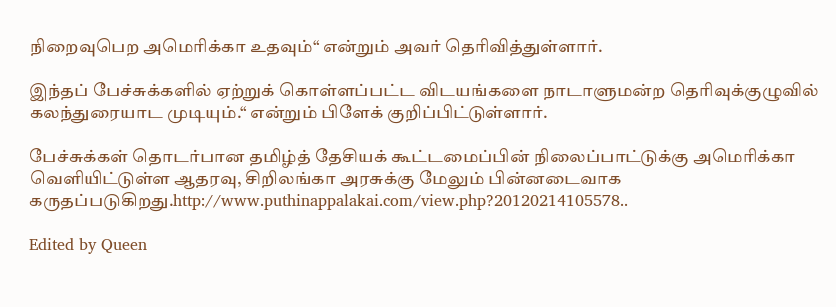நிறைவுபெற அமெரிக்கா உதவும்“ என்றும் அவர் தெரிவித்துள்ளார்.

இந்தப் பேச்சுக்களில் ஏற்றுக் கொள்ளப்பட்ட விடயங்களை நாடாளுமன்ற தெரிவுக்குழுவில் கலந்துரையாட முடியும்.“ என்றும் பிளேக் குறிப்பிட்டுள்ளார்.

பேச்சுக்கள் தொடர்பான தமிழ்த் தேசியக் கூட்டமைப்பின் நிலைப்பாட்டுக்கு அமெரிக்கா வெளியிட்டுள்ள ஆதரவு, சிறிலங்கா அரசுக்கு மேலும் பின்னடைவாக கருதப்படுகிறது.http://www.puthinappalakai.com/view.php?20120214105578..

Edited by Queen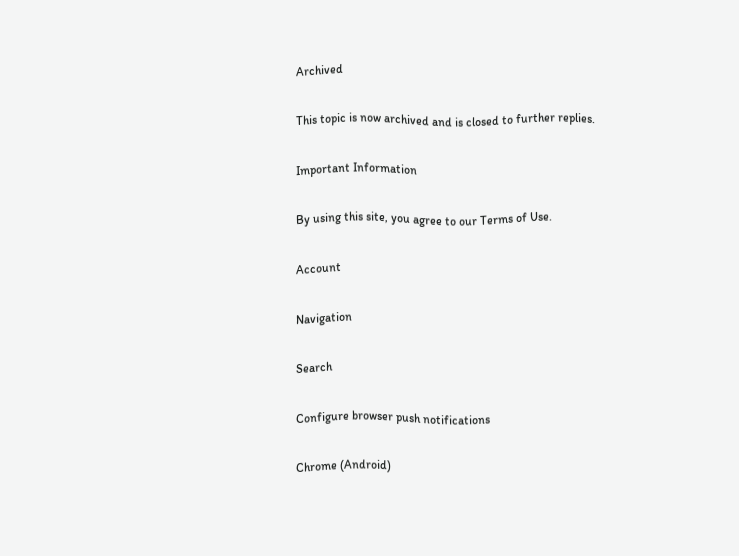Archived

This topic is now archived and is closed to further replies.

Important Information

By using this site, you agree to our Terms of Use.

Account

Navigation

Search

Configure browser push notifications

Chrome (Android)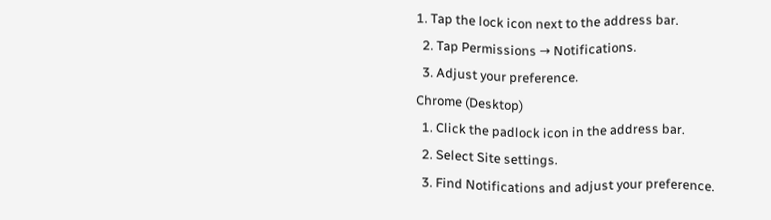1. Tap the lock icon next to the address bar.
  2. Tap Permissions → Notifications.
  3. Adjust your preference.
Chrome (Desktop)
  1. Click the padlock icon in the address bar.
  2. Select Site settings.
  3. Find Notifications and adjust your preference.